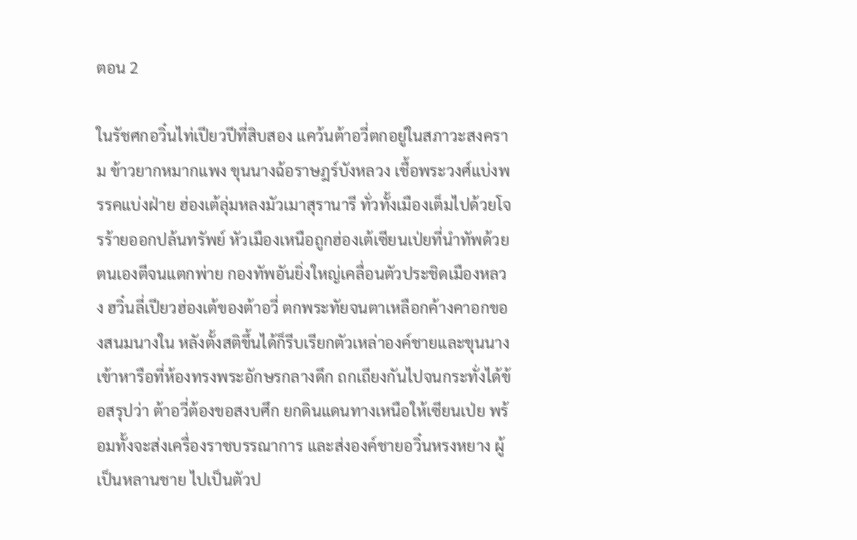ตอน 2

ในรัชศกอวิ๋นไท่เปียวปีที่สิบสอง แคว้นต้าอวี่ตกอยู่ในสภาวะสงคราม ข้าวยากหมากแพง ขุนนางฉ้อราษฎร์บังหลวง เชื้อพระวงศ์แบ่งพรรคแบ่งฝ่าย ฮ่องเต้ลุ่มหลงมัวเมาสุรานารี ทั่วทั้งเมืองเต็มไปด้วยโจรร้ายออกปล้นทรัพย์ หัวเมืองเหนือถูกฮ่องเต้เซียนเป่ยที่นำทัพด้วยตนเองตีจนแตกพ่าย กองทัพอันยิ่งใหญ่เคลื่อนตัวประชิดเมืองหลวง ฮวิ๋นลี่เปียวฮ่องเต้ของต้าอวี่ ตกพระทัยจนตาเหลือกค้างคาอกของสนมนางใน หลังตั้งสติขึ้นได้ก็รีบเรียกตัวเหล่าองค์ชายและขุนนางเข้าหารือที่ห้องทรงพระอักษรกลางดึก ถกเถียงกันไปจนกระทั่งได้ข้อสรุปว่า ต้าอวี่ต้องขอสงบศึก ยกดินแดนทางเหนือให้เซียนเป่ย พร้อมทั้งจะส่งเครื่องราชบรรณาการ และส่งองค์ชายอวิ๋นหรงหยาง ผู้เป็นหลานชาย ไปเป็นตัวป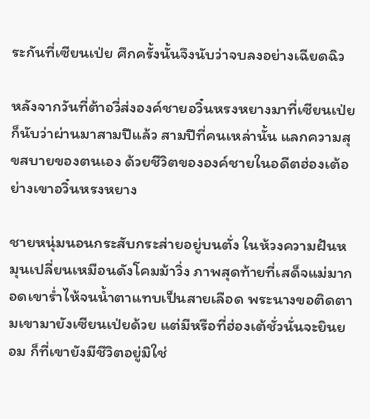ระกันที่เซียนเป่ย ศึกครั้งนั้นจึงนับว่าจบลงอย่างเฉียดฉิว

หลังจากวันที่ต้าอวี่ส่งองค์ชายอวิ๋นหรงหยางมาที่เซียนเป่ยก็นับว่าผ่านมาสามปีแล้ว สามปีที่คนเหล่านั้น แลกความสุขสบายของตนเอง ด้วยชีวิตขององค์ชายในอดีตฮ่องเต้อย่างเขาอวิ๋นหรงหยาง

ชายหนุ่มนอนกระสับกระส่ายอยู่บนตั่ง ในห้วงความฝันหมุนเปลี่ยนเหมือนดังโคมม้าวิ่ง ภาพสุดท้ายที่เสด็จแม่มากอดเขาร่ำไห้จนน้ำตาแทบเป็นสายเลือด พระนางขอติดตามเขามายังเซียนเป่ยด้วย แต่มีหรือที่ฮ่องเต้ชั่วนั่นจะยินยอม ก็ที่เขายังมีชีวิตอยู่มิใช่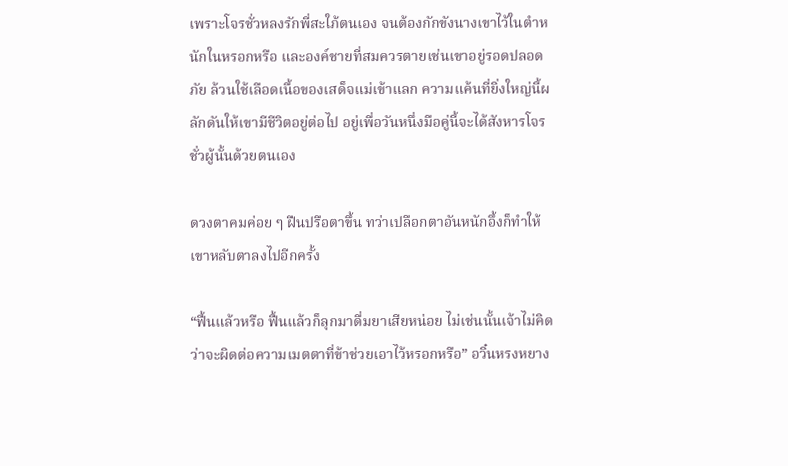เพราะโจรชั่วหลงรักพี่สะใภ้ตนเอง จนต้องกักขังนางเขาไว้ในตำหนักในหรอกหรือ และองค์ชายที่สมควรตายเช่นเขาอยู่รอดปลอดภัย ล้วนใช้เลือดเนื้อของเสด็จแม่เข้าแลก ความแค้นที่ยิ่งใหญ่นี้ผลักดันให้เขามีชีวิตอยู่ต่อไป อยู่เพื่อวันหนึ่งมือคู่นี้จะได้สังหารโจรชั่วผู้นั้นด้วยตนเอง

ดวงตาคมค่อย ๆ ฝืนปรือตาขึ้น ทว่าเปลือกตาอันหนักอึ้งก็ทำให้เขาหลับตาลงไปอีกครั้ง

“ฟื้นแล้วหรือ ฟื้นแล้วก็ลุกมาดื่มยาเสียหน่อย ไม่เช่นนั้นเจ้าไม่คิดว่าจะผิดต่อความเมตตาที่ข้าช่วยเอาไว้หรอกหรือ” อวิ๋นหรงหยาง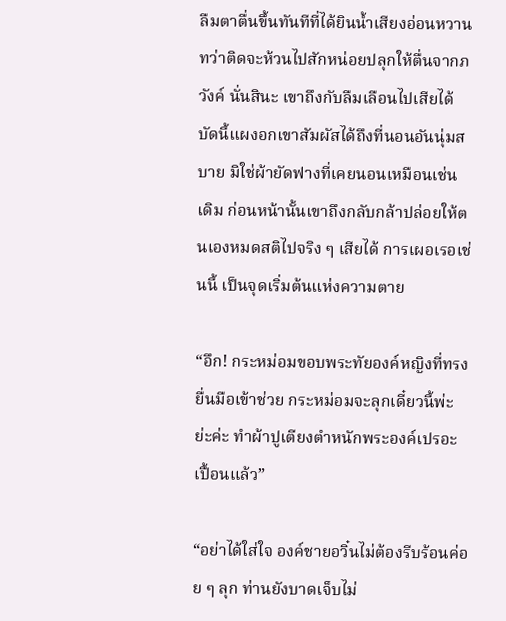ลืมตาตื่นขึ้นทันทีที่ได้ยินน้ำเสียงอ่อนหวานทว่าติดจะห้วนไปสักหน่อยปลุกให้ตื่นจากภวังค์ นั่นสินะ เขาถึงกับลืมเลือนไปเสียได้ บัดนี้แผงอกเขาสัมผัสได้ถึงที่นอนอันนุ่มสบาย มิใช่ผ้ายัดฟางที่เคยนอนเหมือนเช่นเดิม ก่อนหน้านั้นเขาถึงกลับกล้าปล่อยให้ตนเองหมดสติไปจริง ๆ เสียได้ การเผอเรอเช่นนี้ เป็นจุดเริ่มต้นแห่งความตาย

“อึก! กระหม่อมขอบพระทัยองค์หญิงที่ทรงยื่นมือเข้าช่วย กระหม่อมจะลุกเดี๋ยวนี้พ่ะย่ะค่ะ ทำผ้าปูเตียงตำหนักพระองค์เปรอะเปื้อนแล้ว”

“อย่าได้ใส่ใจ องค์ชายอวิ๋นไม่ต้องรีบร้อนค่อย ๆ ลุก ท่านยังบาดเจ็บไม่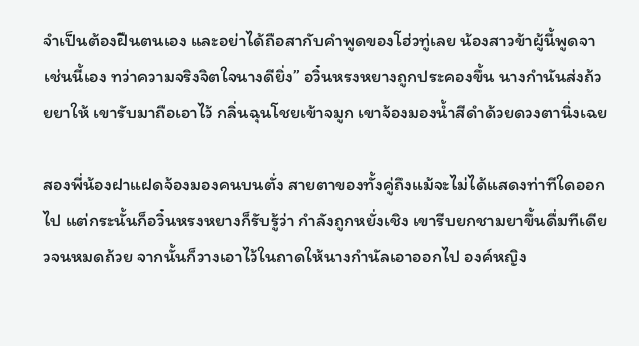จำเป็นต้องฝืนตนเอง และอย่าได้ถือสากับคำพูดของโฮ่วทู่เลย น้องสาวข้าผู้นี้พูดจาเช่นนี้เอง ทว่าความจริงจิตใจนางดียิ่ง” อวิ๋นหรงหยางถูกประคองขึ้น นางกำนันส่งถ้วยยาให้ เขารับมาถือเอาไว้ กลิ่นฉุนโชยเข้าจมูก เขาจ้องมองน้ำสีดำด้วยดวงตานิ่งเฉย

สองพี่น้องฝาแฝดจ้องมองคนบนตั่ง สายตาของทั้งคู่ถึงแม้จะไม่ได้แสดงท่าทีใดออกไป แต่กระนั้นก็อวิ๋นหรงหยางก็รับรู้ว่า กำลังถูกหยั่งเชิง เขารีบยกชามยาขึ้นดื่มทีเดียวจนหมดถ้วย จากนั้นก็วางเอาไว้ในถาดให้นางกำนัลเอาออกไป องค์หญิง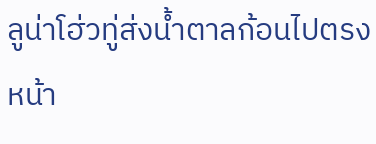ลูน่าโฮ่วทู่ส่งน้ำตาลก้อนไปตรงหน้า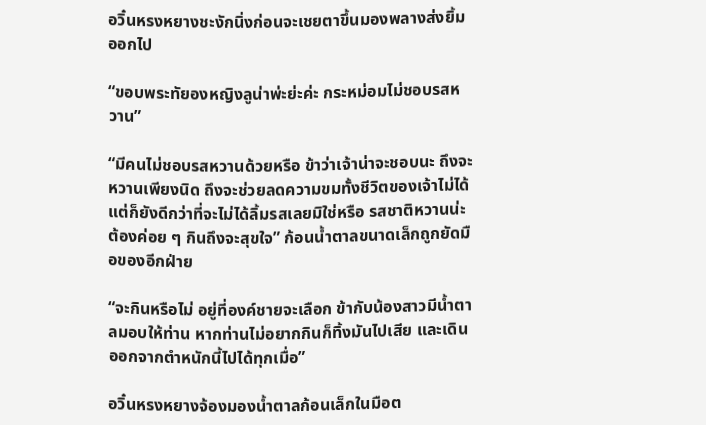อวิ๋นหรงหยางชะงักนิ่งก่อนจะเชยตาขึ้นมองพลางส่งยิ้มออกไป

“ขอบพระทัยองหญิงลูน่าพ่ะย่ะค่ะ กระหม่อมไม่ชอบรสหวาน”

“มีคนไม่ชอบรสหวานด้วยหรือ ข้าว่าเจ้าน่าจะชอบนะ ถึงจะหวานเพียงนิด ถึงจะช่วยลดความขมทั้งชีวิตของเจ้าไม่ได้ แต่ก็ยังดีกว่าที่จะไม่ได้ลิ้มรสเลยมิใช่หรือ รสชาติหวานน่ะต้องค่อย ๆ กินถึงจะสุขใจ” ก้อนน้ำตาลขนาดเล็กถูกยัดมือของอีกฝ่าย

“จะกินหรือไม่ อยู่ที่องค์ชายจะเลือก ข้ากับน้องสาวมีน้ำตาลมอบให้ท่าน หากท่านไม่อยากกินก็ทิ้งมันไปเสีย และเดินออกจากตำหนักนี้ไปได้ทุกเมื่อ”

อวิ๋นหรงหยางจ้องมองน้ำตาลก้อนเล็กในมือต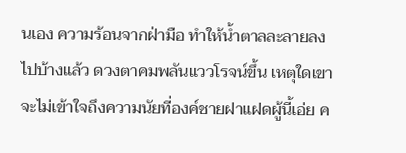นเอง ความร้อนจากฝ่ามือ ทำให้น้ำตาลละลายลงไปบ้างแล้ว ดวงตาคมพลันแววโรจน์ขึ้น เหตุใดเขาจะไม่เข้าใจถึงความนัยที่องค์ชายฝาแฝดผู้นี้เอ่ย ค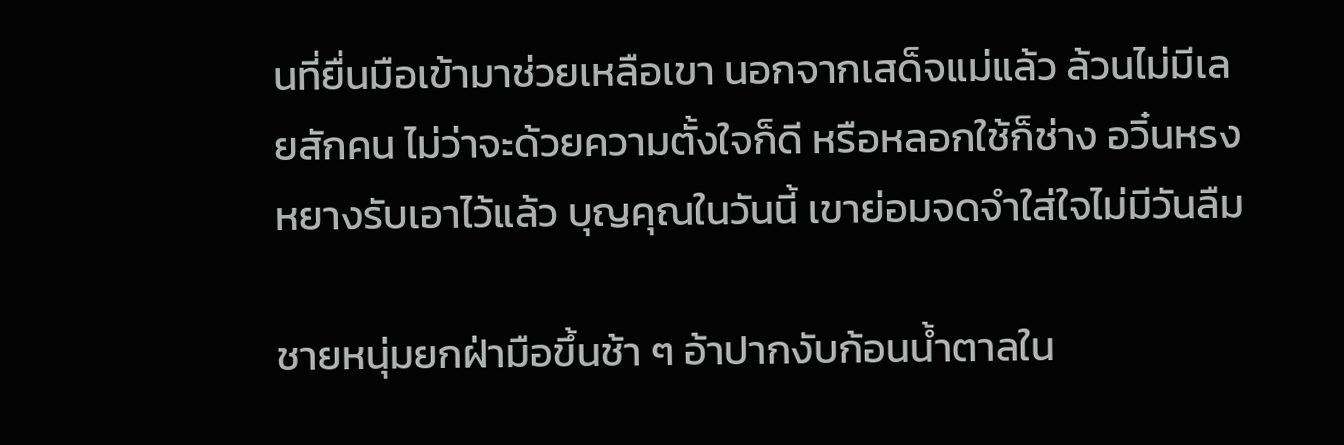นที่ยื่นมือเข้ามาช่วยเหลือเขา นอกจากเสด็จแม่แล้ว ล้วนไม่มีเลยสักคน ไม่ว่าจะด้วยความตั้งใจก็ดี หรือหลอกใช้ก็ช่าง อวิ๋นหรงหยางรับเอาไว้แล้ว บุญคุณในวันนี้ เขาย่อมจดจำใส่ใจไม่มีวันลืม

ชายหนุ่มยกฝ่ามือขึ้นช้า ๆ อ้าปากงับก้อนน้ำตาลใน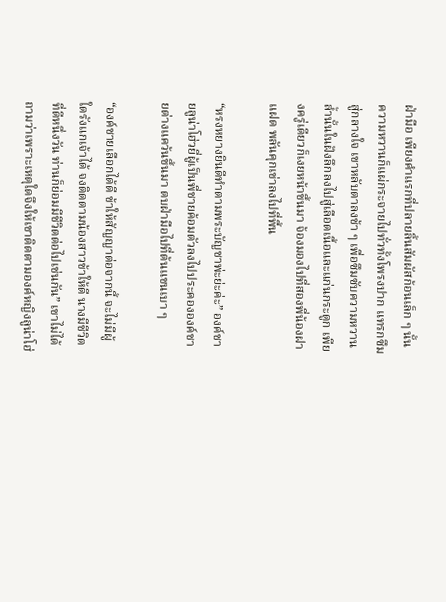ฝ่ามือ เพียงคำแรกที่ปลายลิ้นสัมผัสก้อนเล็ก ๆ นั้น ความหวานก็แผ่กระจายไปทั่วทั้งโพรงปาก แทรกซึมสู่กลางใจ เขาหลับตาลงช้า ๆ เพื่อซึมซับความหวานล้ำนั้นในฝังลึกลงไปสู่เลือดเนื้อและแก่นกระดูก เพียงครู่เดียวก็เงยหน้าขึ้นมา จ้องมองไปที่สองพี่น้องฝาแฝด พลันคุกเข่าลงไปที่พื้น

“หรงหยางยินดีทำตามพระบัญชาพ่ะย่ะค่ะ” องค์ชายลูน่าโฮ่วยี่ผู้เป็นพี่ชายค้อมตัวลงไปประคององค์ชายต่างแคว้นขึ้นมา ตบฝ่ามือไปที่ต้นแขนเบา ๆ

“องค์ชายเลือกได้ดี ข้าให้สัญญาต่อจากนี้ จะไม่มีผู้ใดรังแกเจ้าได้ จงติดตามน้องสาวข้าให้ดี นางมีชีวิตที่ดีหนึ่งวัน ท่านก็ย่อมมีชีวิตต่อไปเช่นกัน” เขาไม่ได้ถามว่าเพราะเหตุใดจึงให้เขาติดตามองค์หญิงลูน่าโฮ่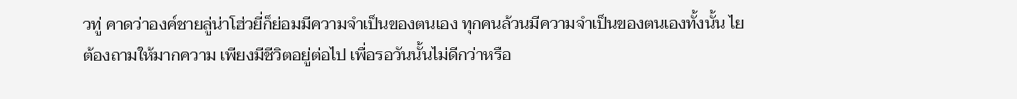วทู่ คาดว่าองค์ชายลู่น่าโฮ่วยี่ก็ย่อมมีความจำเป็นของตนเอง ทุกคนล้วนมีความจำเป็นของตนเองทั้งนั้น ไยต้องถามให้มากความ เพียงมีชีวิตอยู่ต่อไป เพื่อรอวันนั้นไม่ดีกว่าหรือ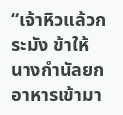“เจ้าหิวแล้วกระมัง ข้าให้นางกำนัลยกอาหารเข้ามา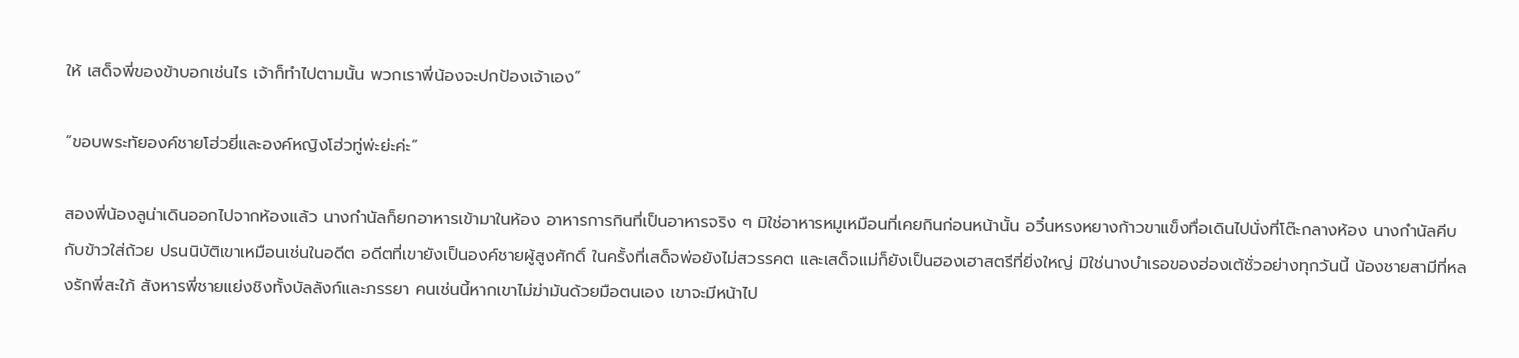ให้ เสด็จพี่ของข้าบอกเช่นไร เจ้าก็ทำไปตามนั้น พวกเราพี่น้องจะปกป้องเจ้าเอง”

“ขอบพระทัยองค์ชายโฮ่วยี่และองค์หญิงโฮ่วทู่พ่ะย่ะค่ะ”

สองพี่น้องลูน่าเดินออกไปจากห้องแล้ว นางกำนัลก็ยกอาหารเข้ามาในห้อง อาหารการกินที่เป็นอาหารจริง ๆ มิใช่อาหารหมูเหมือนที่เคยกินก่อนหน้านั้น อวิ๋นหรงหยางก้าวขาแข็งทื่อเดินไปนั่งที่โต๊ะกลางห้อง นางกำนัลคีบกับข้าวใส่ถ้วย ปรนนิบัติเขาเหมือนเช่นในอดีต อดีตที่เขายังเป็นองค์ชายผู้สูงศักดิ์ ในครั้งที่เสด็จพ่อยังไม่สวรรคต และเสด็จแม่ก็ยังเป็นฮองเฮาสตรีที่ยิ่งใหญ่ มิใช่นางบำเรอของฮ่องเต้ชั่วอย่างทุกวันนี้ น้องชายสามีที่หลงรักพี่สะใภ้ สังหารพี่ชายแย่งชิงทั้งบัลลังก์และภรรยา คนเช่นนี้หากเขาไม่ฆ่ามันด้วยมือตนเอง เขาจะมีหน้าไป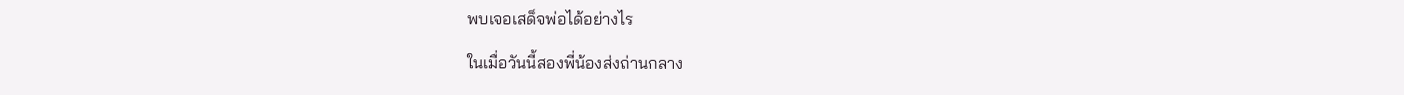พบเจอเสด็จพ่อได้อย่างไร

ในเมื่อวันนี้สองพี่น้องส่งถ่านกลาง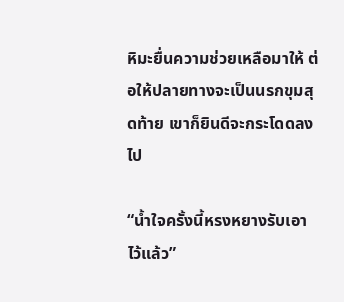หิมะยื่นความช่วยเหลือมาให้ ต่อให้ปลายทางจะเป็นนรกขุมสุดท้าย เขาก็ยินดีจะกระโดดลงไป

“น้ำใจครั้งนี้หรงหยางรับเอาไว้แล้ว”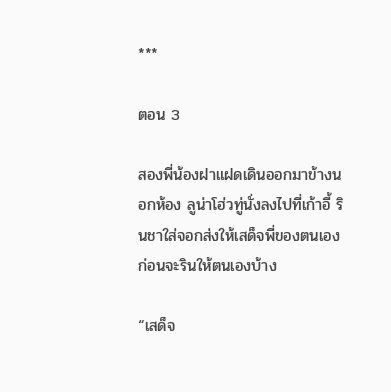***

ตอน 3

สองพี่น้องฝาแฝดเดินออกมาข้างนอกห้อง ลูน่าโฮ่วทู่นั่งลงไปที่เก้าอี้ รินชาใส่จอกส่งให้เสด็จพี่ของตนเอง ก่อนจะรินให้ตนเองบ้าง

“เสด็จ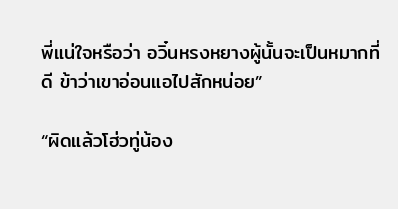พี่แน่ใจหรือว่า อวิ๋นหรงหยางผู้นั้นจะเป็นหมากที่ดี ข้าว่าเขาอ่อนแอไปสักหน่อย”

“ผิดแล้วโฮ่วทู่น้อง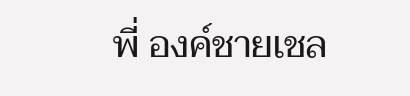พี่ องค์ชายเชล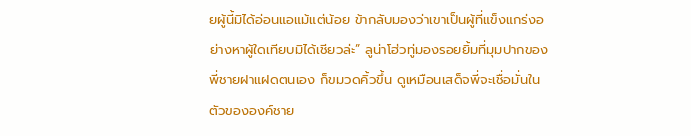ยผู้นี้มิได้อ่อนแอแม้แต่น้อย ข้ากลับมองว่าเขาเป็นผู้ที่แข็งแกร่งอย่างหาผู้ใดเทียบมิได้เชียวล่ะ” ลูน่าโฮ่วทู่มองรอยยิ้มที่มุมปากของพี่ชายฝาแฝดตนเอง ก็ขมวดคิ้วขึ้น ดูเหมือนเสด็จพี่จะเชื่อมั่นในตัวขององค์ชาย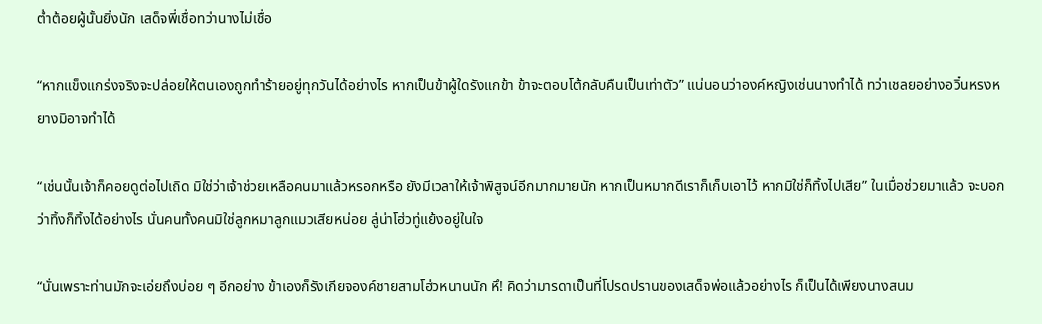ต่ำต้อยผู้นั้นยิ่งนัก เสด็จพี่เชื่อทว่านางไม่เชื่อ

“หากแข็งแกร่งจริงจะปล่อยให้ตนเองถูกทำร้ายอยู่ทุกวันได้อย่างไร หากเป็นข้าผู้ใดรังแกข้า ข้าจะตอบโต้กลับคืนเป็นเท่าตัว” แน่นอนว่าองค์หญิงเช่นนางทำได้ ทว่าเชลยอย่างอวิ๋นหรงหยางมิอาจทำได้

“เช่นนั้นเจ้าก็คอยดูต่อไปเถิด มิใช่ว่าเจ้าช่วยเหลือคนมาแล้วหรอกหรือ ยังมีเวลาให้เจ้าพิสูจน์อีกมากมายนัก หากเป็นหมากดีเราก็เก็บเอาไว้ หากมิใช่ก็ทิ้งไปเสีย” ในเมื่อช่วยมาแล้ว จะบอกว่าทิ้งก็ทิ้งได้อย่างไร นั่นคนทั้งคนมิใช่ลูกหมาลูกแมวเสียหน่อย ลู่น่าโฮ่วทู่แย้งอยู่ในใจ

“นั่นเพราะท่านมักจะเอ่ยถึงบ่อย ๆ อีกอย่าง ข้าเองก็รังเกียจองค์ชายสามโฮ่วหนานนัก หึ! คิดว่ามารดาเป็นที่โปรดปรานของเสด็จพ่อแล้วอย่างไร ก็เป็นได้เพียงนางสนม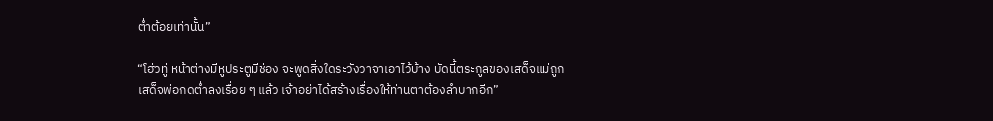ต่ำต้อยเท่านั้น”

“โฮ่วทู่ หน้าต่างมีหูประตูมีช่อง จะพูดสิ่งใดระวังวาจาเอาไว้บ้าง บัดนี้ตระกูลของเสด็จแม่ถูกเสด็จพ่อกดต่ำลงเรื่อย ๆ แล้ว เจ้าอย่าได้สร้างเรื่องให้ท่านตาต้องลำบากอีก”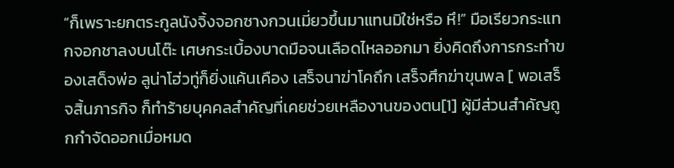“ก็เพราะยกตระกูลนังจิ้งจอกซางกวนเมี่ยวขึ้นมาแทนมิใช่หรือ หึ!” มือเรียวกระแทกจอกชาลงบนโต๊ะ เศษกระเบื้องบาดมือจนเลือดไหลออกมา ยิ่งคิดถึงการกระทำของเสด็จพ่อ ลูน่าโฮ่วทู่ก็ยิ่งแค้นเคือง เสร็จนาฆ่าโคถึก เสร็จศึกฆ่าขุนพล [ พอเสร็จสิ้นภารกิจ ก็ทำร้ายบุคคลสำคัญที่เคยช่วยเหลืองานของตน[1] ผู้มีส่วนสำคัญถูกกำจัดออกเมื่อหมด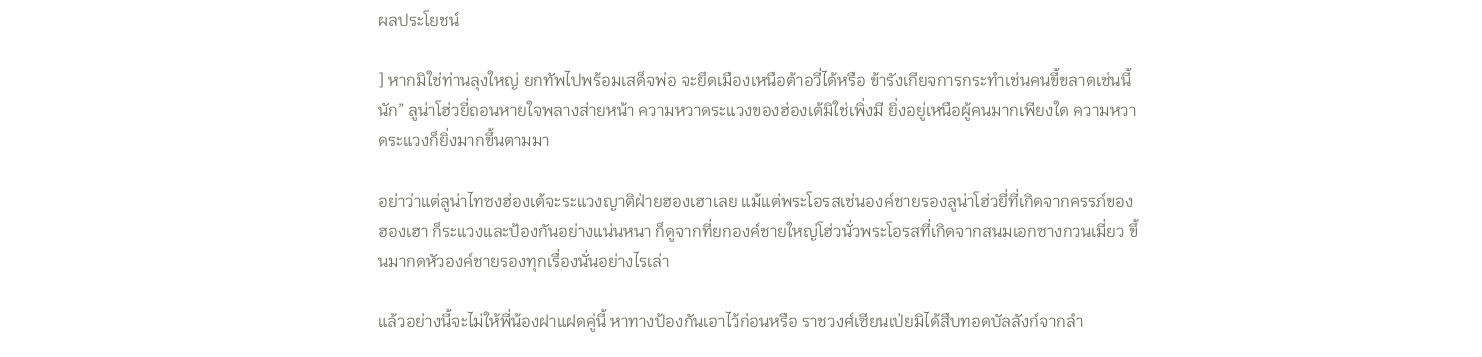ผลประโยชน์

] หากมิใช่ท่านลุงใหญ่ ยกทัพไปพร้อมเสด็จพ่อ จะยึดเมืองเหนือต้าอวี่ได้หรือ ข้ารังเกียจการกระทำเช่นคนขี้ขลาดเช่นนี้นัก” ลูน่าโฮ่วยี่ถอนหายใจพลางส่ายหน้า ความหวาดระแวงของฮ่องเต้มิใช่เพิ่งมี ยิ่งอยู่เหนือผู้คนมากเพียงใด ความหวาดระแวงก็ยิ่งมากขึ้นตามมา

อย่าว่าแต่ลูน่าไทซงฮ่องเต้จะระแวงญาติฝ่ายฮองเฮาเลย แม้แต่พระโอรสเช่นองค์ชายรองลูน่าโฮ่วยี่ที่เกิดจากครรภ์ของฮองเฮา ก็ระแวงและป้องกันอย่างแน่นหนา ก็ดูจากที่ยกองค์ชายใหญ่โฮ่วนั่วพระโอรสที่เกิดจากสนมเอกซางกวนเมี่ยว ขึ้นมากดหัวองค์ชายรองทุกเรื่องนั่นอย่างไรเล่า

แล้วอย่างนี้จะไม่ให้พี่น้องฝาแฝดคู่นี้ หาทางป้องกันเอาไว้ก่อนหรือ ราชวงศ์เซียนเป่ยมิได้สืบทอดบัลลังก์จากลำ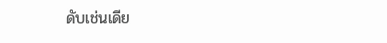ดับเช่นเดีย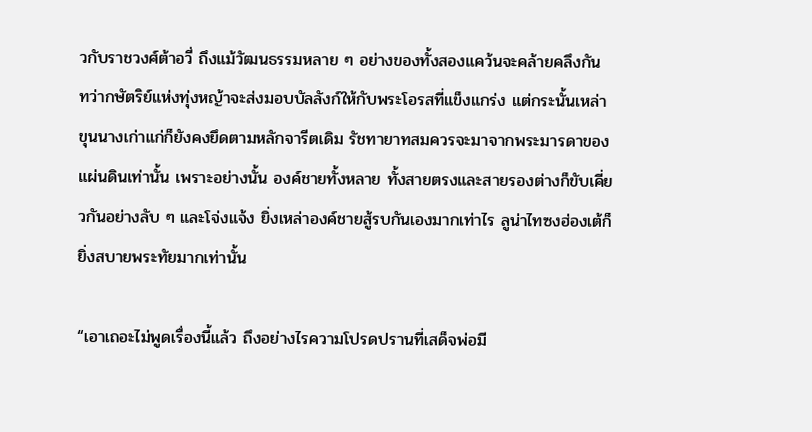วกับราชวงศ์ต้าอวี่ ถึงแม้วัฒนธรรมหลาย ๆ อย่างของทั้งสองแคว้นจะคล้ายคลึงกัน ทว่ากษัตริย์แห่งทุ่งหญ้าจะส่งมอบบัลลังก์ให้กับพระโอรสที่แข็งแกร่ง แต่กระนั้นเหล่าขุนนางเก่าแก่ก็ยังคงยึดตามหลักจารีตเดิม รัชทายาทสมควรจะมาจากพระมารดาของแผ่นดินเท่านั้น เพราะอย่างนั้น องค์ชายทั้งหลาย ทั้งสายตรงและสายรองต่างก็ขับเคี่ยวกันอย่างลับ ๆ และโจ่งแจ้ง ยิ่งเหล่าองค์ชายสู้รบกันเองมากเท่าไร ลูน่าไทซงฮ่องเต้ก็ยิ่งสบายพระทัยมากเท่านั้น

“เอาเถอะไม่พูดเรื่องนี้แล้ว ถึงอย่างไรความโปรดปรานที่เสด็จพ่อมี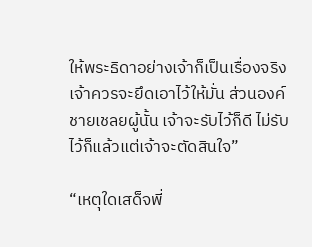ให้พระธิดาอย่างเจ้าก็เป็นเรื่องจริง เจ้าควรจะยึดเอาไว้ให้มั่น ส่วนองค์ชายเชลยผู้นั้น เจ้าจะรับไว้ก็ดี ไม่รับไว้ก็แล้วแต่เจ้าจะตัดสินใจ”

“เหตุใดเสด็จพี่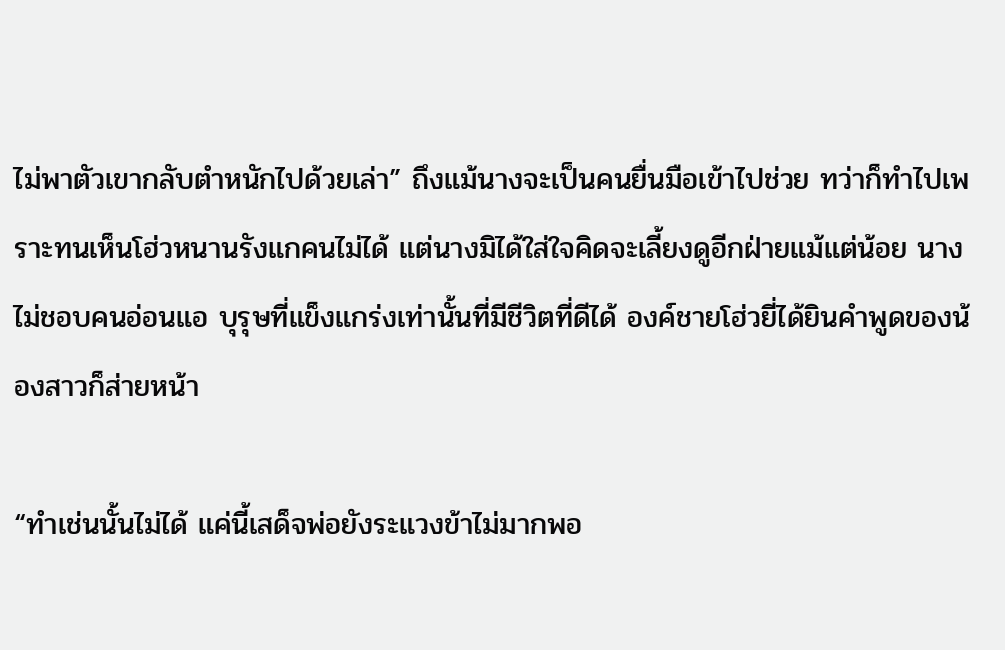ไม่พาตัวเขากลับตำหนักไปด้วยเล่า” ถึงแม้นางจะเป็นคนยื่นมือเข้าไปช่วย ทว่าก็ทำไปเพราะทนเห็นโฮ่วหนานรังแกคนไม่ได้ แต่นางมิได้ใส่ใจคิดจะเลี้ยงดูอีกฝ่ายแม้แต่น้อย นางไม่ชอบคนอ่อนแอ บุรุษที่แข็งแกร่งเท่านั้นที่มีชีวิตที่ดีได้ องค์ชายโฮ่วยี่ได้ยินคำพูดของน้องสาวก็ส่ายหน้า

“ทำเช่นนั้นไม่ได้ แค่นี้เสด็จพ่อยังระแวงข้าไม่มากพอ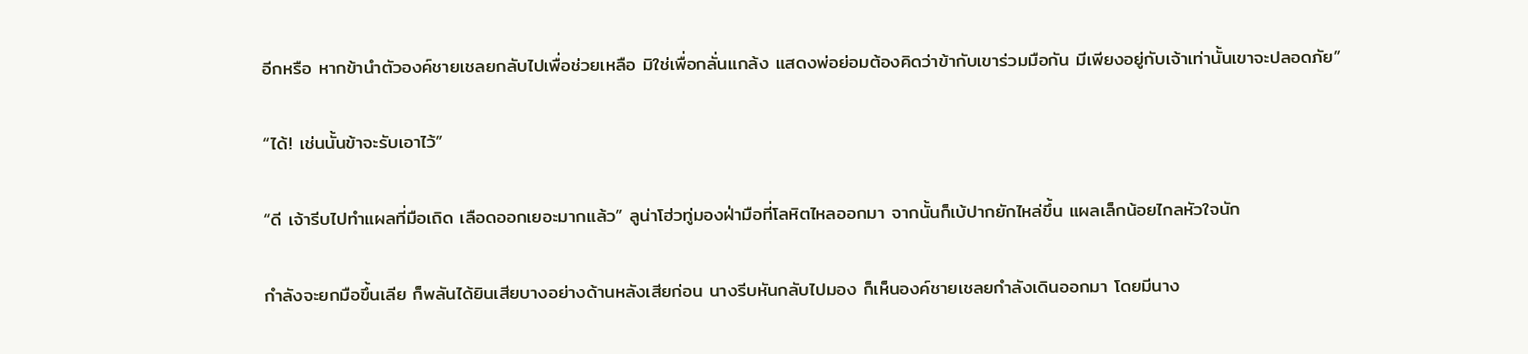อีกหรือ หากข้านำตัวองค์ชายเชลยกลับไปเพื่อช่วยเหลือ มิใช่เพื่อกลั่นแกล้ง แสดงพ่อย่อมต้องคิดว่าข้ากับเขาร่วมมือกัน มีเพียงอยู่กับเจ้าเท่านั้นเขาจะปลอดภัย”

“ได้! เช่นนั้นข้าจะรับเอาไว้”

“ดี เจ้ารีบไปทำแผลที่มือเถิด เลือดออกเยอะมากแล้ว” ลูน่าโฮ่วทู่มองฝ่ามือที่โลหิตไหลออกมา จากนั้นก็เบ้ปากยักไหล่ขึ้น แผลเล็กน้อยไกลหัวใจนัก

กำลังจะยกมือขึ้นเลีย ก็พลันได้ยินเสียบางอย่างด้านหลังเสียก่อน นางรีบหันกลับไปมอง ก็เห็นองค์ชายเชลยกำลังเดินออกมา โดยมีนาง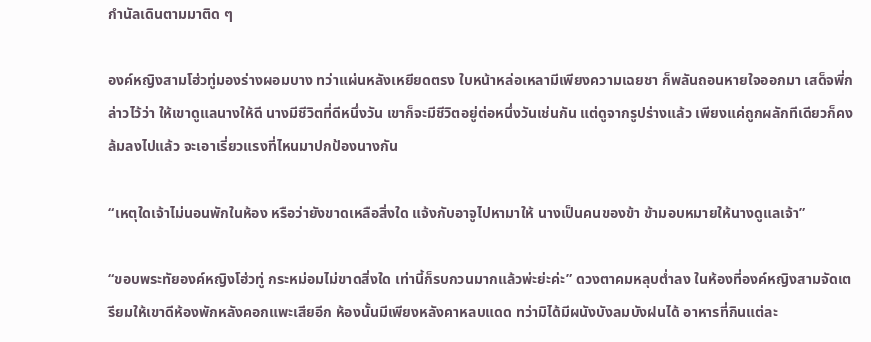กำนัลเดินตามมาติด ๆ

องค์หญิงสามโฮ่วทู่มองร่างผอมบาง ทว่าแผ่นหลังเหยียดตรง ใบหน้าหล่อเหลามีเพียงความเฉยชา ก็พลันถอนหายใจออกมา เสด็จพี่กล่าวไว้ว่า ให้เขาดูแลนางให้ดี นางมีชีวิตที่ดีหนึ่งวัน เขาก็จะมีชีวิตอยู่ต่อหนึ่งวันเช่นกัน แต่ดูจากรูปร่างแล้ว เพียงแค่ถูกผลักทีเดียวก็คงล้มลงไปแล้ว จะเอาเรี่ยวแรงที่ไหนมาปกป้องนางกัน

“เหตุใดเจ้าไม่นอนพักในห้อง หรือว่ายังขาดเหลือสิ่งใด แจ้งกับอาจูไปหามาให้ นางเป็นคนของข้า ข้ามอบหมายให้นางดูแลเจ้า”

“ขอบพระทัยองค์หญิงโฮ่วทู่ กระหม่อมไม่ขาดสิ่งใด เท่านี้ก็รบกวนมากแล้วพ่ะย่ะค่ะ” ดวงตาคมหลุบต่ำลง ในห้องที่องค์หญิงสามจัดเตรียมให้เขาดีห้องพักหลังคอกแพะเสียอีก ห้องนั้นมีเพียงหลังคาหลบแดด ทว่ามิได้มีผนังบังลมบังฝนได้ อาหารที่กินแต่ละ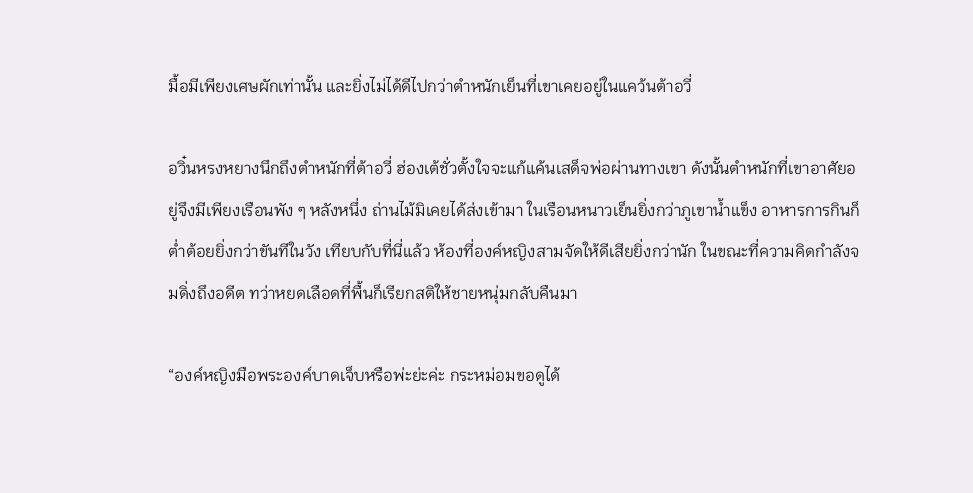มื้อมีเพียงเศษผักเท่านั้น และยิ่งไม่ได้ดีไปกว่าตำหนักเย็นที่เขาเคยอยู่ในแคว้นต้าอวี่

อวิ๋นหรงหยางนึกถึงตำหนักที่ต้าอวี่ ฮ่องเต้ชั่วตั้งใจจะแก้แค้นเสด็จพ่อผ่านทางเขา ดังนั้นตำหนักที่เขาอาศัยอยู่จึงมีเพียงเรือนพัง ๆ หลังหนึ่ง ถ่านไม้มิเคยได้ส่งเข้ามา ในเรือนหนาวเย็นยิ่งกว่าภูเขาน้ำแข็ง อาหารการกินก็ต่ำต้อยยิ่งกว่าขันทีในวัง เทียบกับที่นี่แล้ว ห้องที่องค์หญิงสามจัดให้ดีเสียยิ่งกว่านัก ในขณะที่ความคิดกำลังจมดิ่งถึงอดีต ทว่าหยดเลือดที่พื้นก็เรียกสติให้ชายหนุ่มกลับคืนมา

“องค์หญิงมือพระองค์บาดเจ็บหรือพ่ะย่ะค่ะ กระหม่อมขอดูได้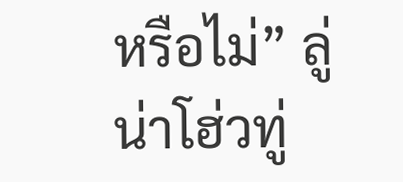หรือไม่” ลู่น่าโฮ่วทู่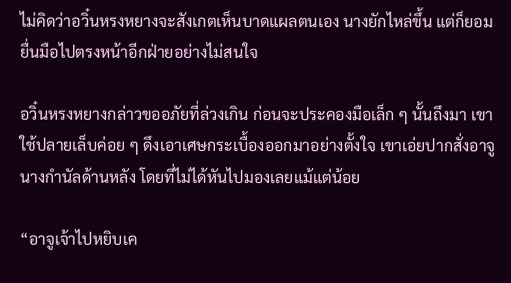ไม่คิดว่าอวิ๋นหรงหยางจะสังเกตเห็นบาดแผลตนเอง นางยักไหล่ขึ้น แต่ก็ยอมยื่นมือไปตรงหน้าอีกฝ่ายอย่างไม่สนใจ

อวิ๋นหรงหยางกล่าวขออภัยที่ล่วงเกิน ก่อนจะประคองมือเล็ก ๆ นั้นถึงมา เขาใช้ปลายเล็บค่อย ๆ ดึงเอาเศษกระเบื้องออกมาอย่างตั้งใจ เขาเอ่ยปากสั่งอาจูนางกำนัลด้านหลัง โดยที่ไม่ได้หันไปมองเลยแม้แต่น้อย

“อาจูเจ้าไปหยิบเค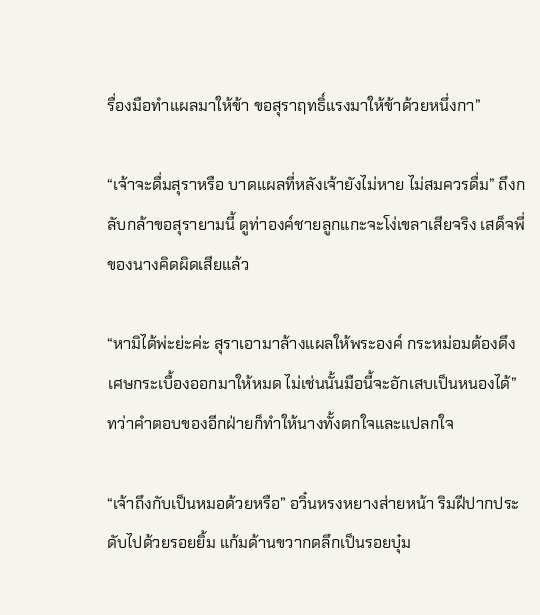รื่องมือทำแผลมาให้ข้า ขอสุราฤทธิ์แรงมาให้ข้าด้วยหนึ่งกา”

“เจ้าจะดื่มสุราหรือ บาดแผลที่หลังเจ้ายังไม่หาย ไม่สมควรดื่ม” ถึงกลับกล้าขอสุรายามนี้ ดูท่าองค์ชายลูกแกะจะโง่เขลาเสียจริง เสด็จพี่ของนางคิดผิดเสียแล้ว

“หามิได้พ่ะย่ะค่ะ สุราเอามาล้างแผลให้พระองค์ กระหม่อมต้องดึงเศษกระเบื้องออกมาให้หมด ไม่เช่นนั้นมือนี้จะอักเสบเป็นหนองได้” ทว่าคำตอบของอีกฝ่ายก็ทำให้นางทั้งตกใจและแปลกใจ

“เจ้าถึงกับเป็นหมอด้วยหรือ” อวิ๋นหรงหยางส่ายหน้า ริมฝีปากประดับไปด้วยรอยยิ้ม แก้มด้านขวากดลึกเป็นรอยบุ๋ม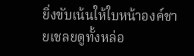ยิ่งขับเน้นให้ใบหน้าองค์ชายเชลยดูทั้งหล่อ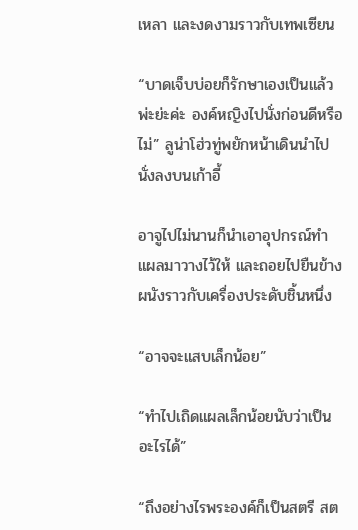เหลา และงดงามราวกับเทพเซียน

“บาดเจ็บบ่อยก็รักษาเองเป็นแล้วพ่ะย่ะค่ะ องค์หญิงไปนั่งก่อนดีหรือไม่” ลูน่าโฮ่วทู่พยักหน้าเดินนำไปนั่งลงบนเก้าอี้

อาจูไปไม่นานก็นำเอาอุปกรณ์ทำแผลมาวางไว้ให้ และถอยไปยืนข้างผนังราวกับเครื่องประดับชิ้นหนึ่ง

“อาจจะแสบเล็กน้อย”

“ทำไปเถิดแผลเล็กน้อยนับว่าเป็นอะไรได้”

“ถึงอย่างไรพระองค์ก็เป็นสตรี สต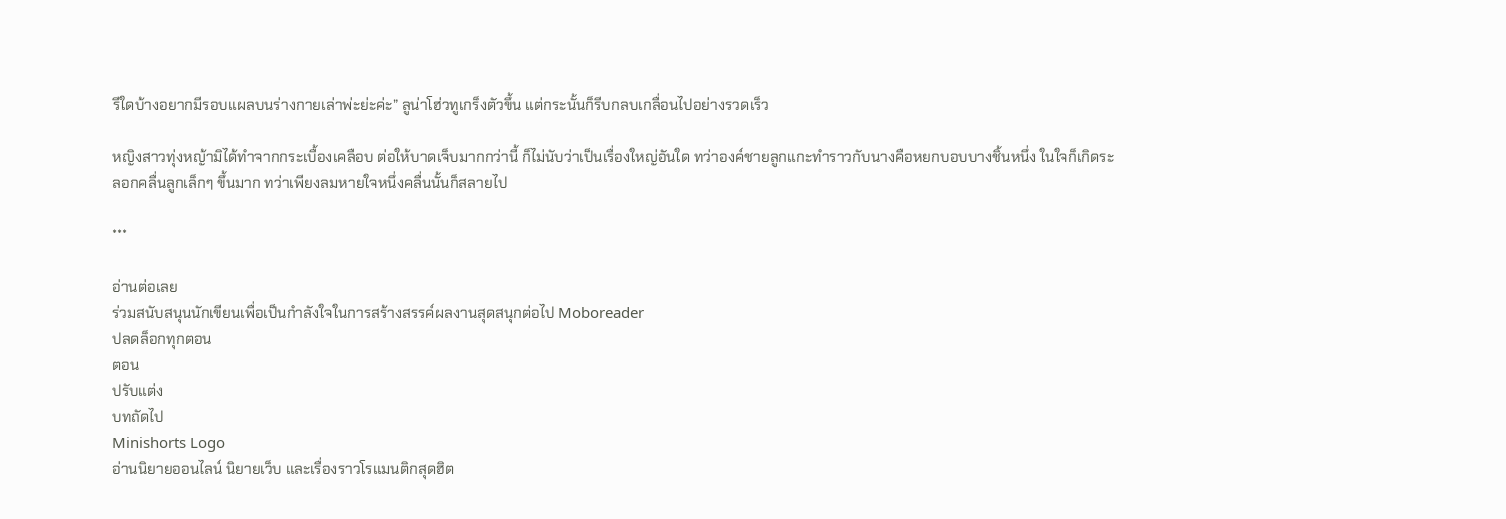รีใดบ้างอยากมีรอบแผลบนร่างกายเล่าพ่ะย่ะค่ะ” ลูน่าโฮ่วทูเกร็งตัวขึ้น แต่กระนั้นก็รีบกลบเกลื่อนไปอย่างรวดเร็ว

หญิงสาวทุ่งหญ้ามิได้ทำจากกระเบื้องเคลือบ ต่อให้บาดเจ็บมากกว่านี้ ก็ไม่นับว่าเป็นเรื่องใหญ่อันใด ทว่าองค์ชายลูกแกะทำราวกับนางคือหยกบอบบางชิ้นหนึ่ง ในใจก็เกิดระลอกคลื่นลูกเล็กๆ ขึ้นมาก ทว่าเพียงลมหายใจหนึ่งคลื่นนั้นก็สลายไป

***

อ่านต่อเลย
ร่วมสนับสนุนนักเขียนเพื่อเป็นกำลังใจในการสร้างสรรค์ผลงานสุดสนุกต่อไป Moboreader
ปลดล็อกทุกตอน
ตอน
ปรับแต่ง
บทถัดไป
Minishorts Logo
อ่านนิยายออนไลน์ นิยายเว็บ และเรื่องราวโรแมนติกสุดฮิต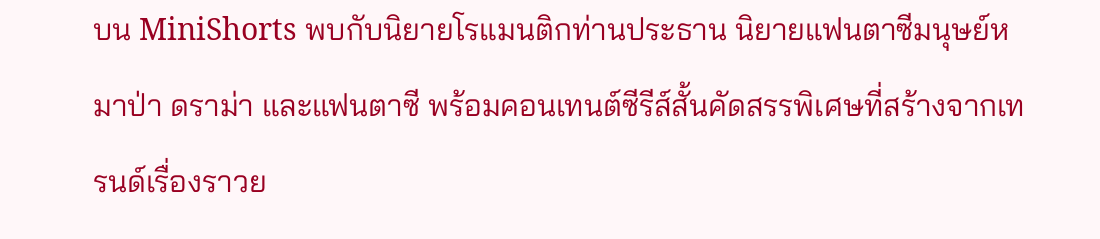บน MiniShorts พบกับนิยายโรแมนติกท่านประธาน นิยายแฟนตาซีมนุษย์หมาป่า ดราม่า และแฟนตาซี พร้อมคอนเทนต์ซีรีส์สั้นคัดสรรพิเศษที่สร้างจากเทรนด์เรื่องราวย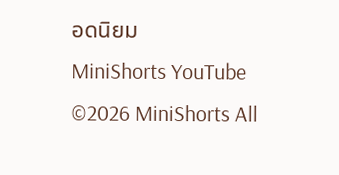อดนิยม
MiniShorts YouTube
©2026 MiniShorts All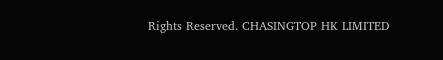Rights Reserved. CHASINGTOP HK LIMITED